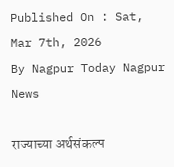Published On : Sat, Mar 7th, 2026
By Nagpur Today Nagpur News

राज्याच्या अर्थसंकल्प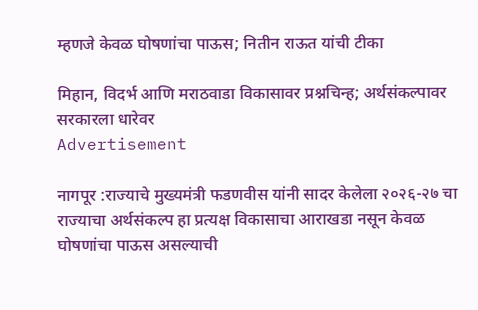म्हणजे केवळ घोषणांचा पाऊस; नितीन राऊत यांची टीका

मिहान, विदर्भ आणि मराठवाडा विकासावर प्रश्नचिन्ह; अर्थसंकल्पावर सरकारला धारेवर
Advertisement

नागपूर :राज्याचे मुख्यमंत्री फडणवीस यांनी सादर केलेला २०२६-२७ चा राज्याचा अर्थसंकल्प हा प्रत्यक्ष विकासाचा आराखडा नसून केवळ घोषणांचा पाऊस असल्याची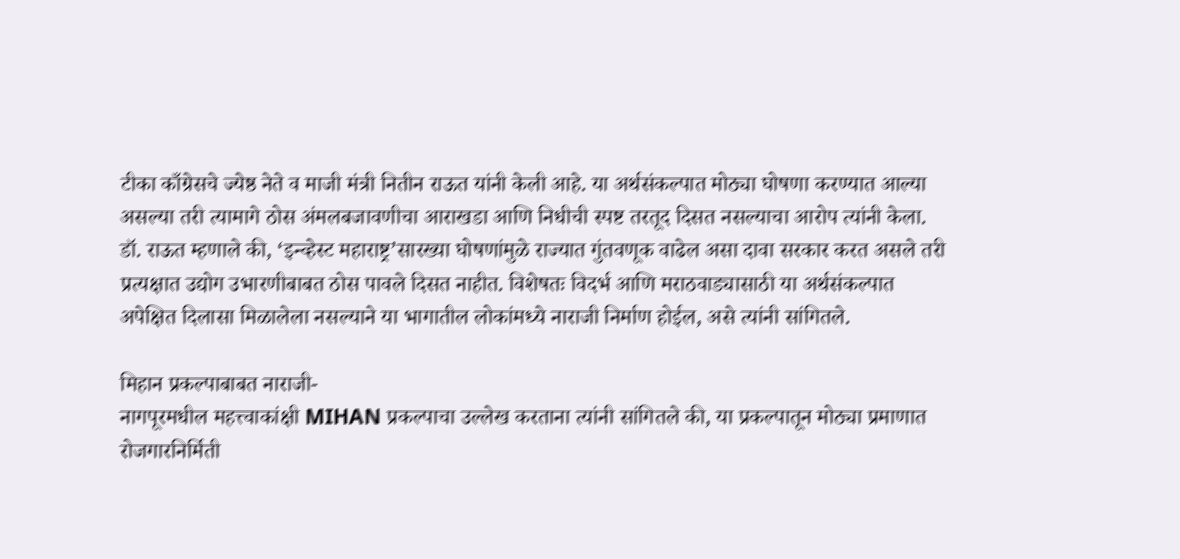टीका काँग्रेसचे ज्येष्ठ नेते व माजी मंत्री नितीन राऊत यांनी केली आहे. या अर्थसंकल्पात मोठ्या घोषणा करण्यात आल्या असल्या तरी त्यामागे ठोस अंमलबजावणीचा आराखडा आणि निधीची स्पष्ट तरतूद दिसत नसल्याचा आरोप त्यांनी केला.
डॉ. राऊत म्हणाले की, ‘इन्व्हेस्ट महाराष्ट्र’सारख्या घोषणांमुळे राज्यात गुंतवणूक वाढेल असा दावा सरकार करत असले तरी प्रत्यक्षात उद्योग उभारणीबाबत ठोस पावले दिसत नाहीत. विशेषतः विदर्भ आणि मराठवाड्यासाठी या अर्थसंकल्पात अपेक्षित दिलासा मिळालेला नसल्याने या भागातील लोकांमध्ये नाराजी निर्माण होईल, असे त्यांनी सांगितले.

मिहान प्रकल्पाबाबत नाराजी-
नागपूरमधील महत्त्वाकांक्षी MIHAN प्रकल्पाचा उल्लेख करताना त्यांनी सांगितले की, या प्रकल्पातून मोठ्या प्रमाणात रोजगारनिर्मिती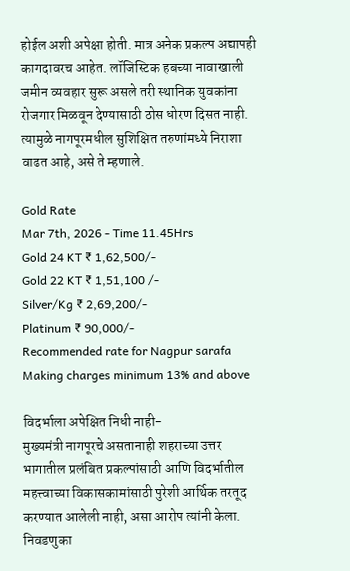होईल अशी अपेक्षा होती. मात्र अनेक प्रकल्प अद्यापही कागदावरच आहेत. लॉजिस्टिक हबच्या नावाखाली जमीन व्यवहार सुरू असले तरी स्थानिक युवकांना रोजगार मिळवून देण्यासाठी ठोस धोरण दिसत नाही. त्यामुळे नागपूरमधील सुशिक्षित तरुणांमध्ये निराशा वाढत आहे, असे ते म्हणाले.

Gold Rate
Mar 7th, 2026 - Time 11.45Hrs
Gold 24 KT ₹ 1,62,500/-
Gold 22 KT ₹ 1,51,100 /-
Silver/Kg ₹ 2,69,200/-
Platinum ₹ 90,000/-
Recommended rate for Nagpur sarafa Making charges minimum 13% and above

विदर्भाला अपेक्षित निधी नाही-
मुख्यमंत्री नागपूरचे असतानाही शहराच्या उत्तर भागातील प्रलंबित प्रकल्पांसाठी आणि विदर्भातील महत्त्वाच्या विकासकामांसाठी पुरेशी आर्थिक तरतूद करण्यात आलेली नाही, असा आरोप त्यांनी केला. निवडणुका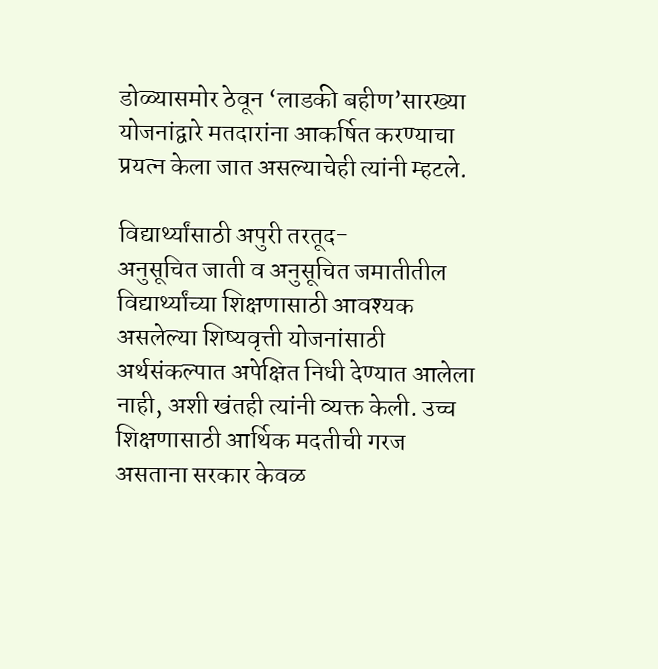डोळ्यासमोर ठेवून ‘लाडकी बहीण’सारख्या योजनांद्वारे मतदारांना आकर्षित करण्याचा प्रयत्न केला जात असल्याचेही त्यांनी म्हटले.

विद्यार्थ्यांसाठी अपुरी तरतूद-
अनुसूचित जाती व अनुसूचित जमातीतील विद्यार्थ्यांच्या शिक्षणासाठी आवश्यक असलेल्या शिष्यवृत्ती योजनांसाठी अर्थसंकल्पात अपेक्षित निधी देण्यात आलेला नाही, अशी खंतही त्यांनी व्यक्त केली. उच्च शिक्षणासाठी आर्थिक मदतीची गरज असताना सरकार केवळ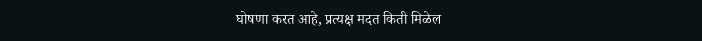घोषणा करत आहे, प्रत्यक्ष मदत किती मिळेल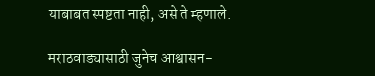याबाबत स्पष्टता नाही, असे ते म्हणाले.

मराठवाड्यासाठी जुनेच आश्वासन-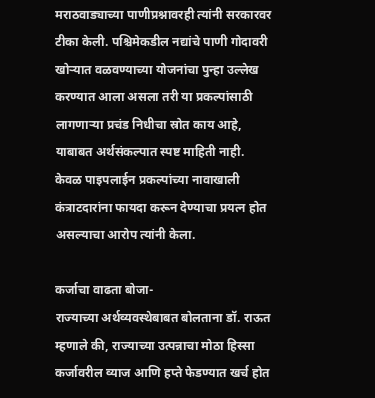मराठवाड्याच्या पाणीप्रश्नावरही त्यांनी सरकारवर टीका केली. पश्चिमेकडील नद्यांचे पाणी गोदावरी खोऱ्यात वळवण्याच्या योजनांचा पुन्हा उल्लेख करण्यात आला असला तरी या प्रकल्पांसाठी लागणाऱ्या प्रचंड निधीचा स्रोत काय आहे, याबाबत अर्थसंकल्पात स्पष्ट माहिती नाही. केवळ पाइपलाईन प्रकल्पांच्या नावाखाली कंत्राटदारांना फायदा करून देण्याचा प्रयत्न होत असल्याचा आरोप त्यांनी केला.

कर्जाचा वाढता बोजा-
राज्याच्या अर्थव्यवस्थेबाबत बोलताना डॉ. राऊत म्हणाले की, राज्याच्या उत्पन्नाचा मोठा हिस्सा कर्जावरील व्याज आणि हप्ते फेडण्यात खर्च होत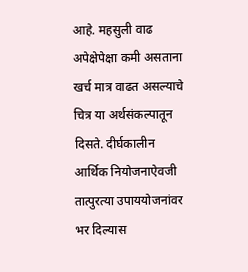आहे. महसुली वाढ अपेक्षेपेक्षा कमी असताना खर्च मात्र वाढत असल्याचे चित्र या अर्थसंकल्पातून दिसते. दीर्घकालीन आर्थिक नियोजनाऐवजी तात्पुरत्या उपाययोजनांवर भर दिल्यास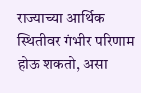राज्याच्या आर्थिक स्थितीवर गंभीर परिणाम होऊ शकतो, असा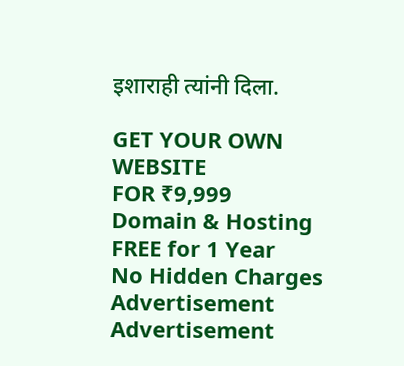इशाराही त्यांनी दिला.

GET YOUR OWN WEBSITE
FOR ₹9,999
Domain & Hosting FREE for 1 Year
No Hidden Charges
Advertisement
Advertisement